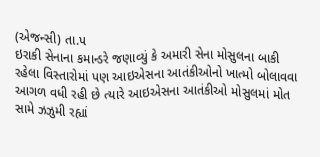(એજન્સી) તા.પ
ઇરાકી સેનાના કમાન્ડરે જણાવ્યું કે અમારી સેના મોસુલના બાકી રહેલા વિસ્તારોમાં પણ આઇએસના આતંકીઓનો ખાત્મો બોલાવવા આગળ વધી રહી છે ત્યારે આઇએસના આતંકીઓ મોસુલમાં મોત સામે ઝઝુમી રહ્યાં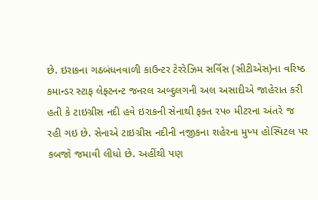છે. ઇરાકના ગઠબંધનવાળી કાઉન્ટર ટેરરેઝિમ સર્વિસ (સીટીએસ)ના વરિષ્ઠ કમાન્ડર સ્ટાફ લેફ્ટનન્ટ જનરલ અબ્દુલગની અલ અસાદીએ જાહેરાત કરી હતી કે ટાઇગ્રીસ નદી હવે ઇરાકની સેનાથી ફક્ત રપ૦ મીટરના અંતરે જ રહી ગઇ છે. સેનાએ ટાઇગ્રીસ નદીની નજીકના શહેરના મુખ્ય હોસ્પિટલ પર કબજો જમાવી લીધો છે. અહીંથી પણ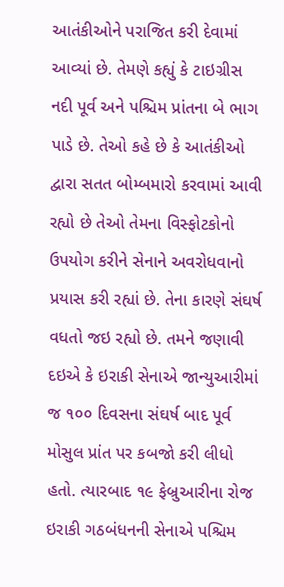આતંકીઓને પરાજિત કરી દેવામાં આવ્યાં છે. તેમણે કહ્યું કે ટાઇગ્રીસ નદી પૂર્વ અને પશ્ચિમ પ્રાંતના બે ભાગ પાડે છે. તેઓ કહે છે કે આતંકીઓ દ્વારા સતત બોમ્બમારો કરવામાં આવી રહ્યો છે તેઓ તેમના વિસ્ફોટકોનો ઉપયોગ કરીને સેનાને અવરોધવાનો પ્રયાસ કરી રહ્યાં છે. તેના કારણે સંઘર્ષ વધતો જઇ રહ્યો છે. તમને જણાવી દઇએ કે ઇરાકી સેનાએ જાન્યુઆરીમાં જ ૧૦૦ દિવસના સંઘર્ષ બાદ પૂર્વ મોસુલ પ્રાંત પર કબજો કરી લીધો હતો. ત્યારબાદ ૧૯ ફેબ્રુઆરીના રોજ ઇરાકી ગઠબંધનની સેનાએ પશ્ચિમ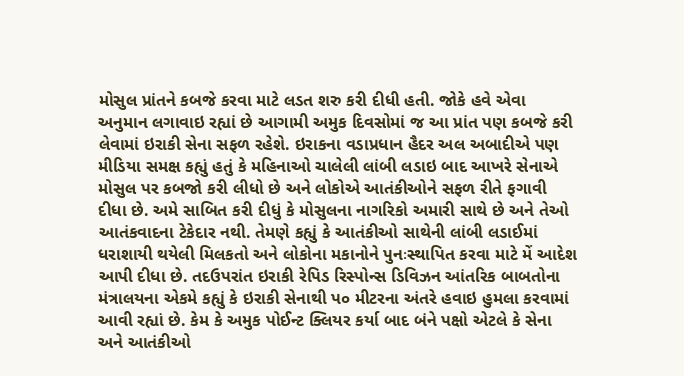મોસુલ પ્રાંતને કબજે કરવા માટે લડત શરુ કરી દીધી હતી. જોકે હવે એવા અનુમાન લગાવાઇ રહ્યાં છે આગામી અમુક દિવસોમાં જ આ પ્રાંત પણ કબજે કરી લેવામાં ઇરાકી સેના સફળ રહેશે. ઇરાકના વડાપ્રધાન હૈદર અલ અબાદીએ પણ મીડિયા સમક્ષ કહ્યું હતું કે મહિનાઓ ચાલેલી લાંબી લડાઇ બાદ આખરે સેનાએ મોસુલ પર કબજો કરી લીધો છે અને લોકોએ આતંકીઓને સફળ રીતે ફગાવી દીધા છે. અમે સાબિત કરી દીધું કે મોસુલના નાગરિકો અમારી સાથે છે અને તેઓ આતંકવાદના ટેકેદાર નથી. તેમણે કહ્યું કે આતંકીઓ સાથેની લાંબી લડાઈમાં ધરાશાયી થયેલી મિલકતો અને લોકોના મકાનોને પુનઃસ્થાપિત કરવા માટે મેં આદેશ આપી દીધા છે. તદઉપરાંત ઇરાકી રેપિડ રિસ્પોન્સ ડિવિઝન આંતરિક બાબતોના મંત્રાલયના એકમે કહ્યું કે ઇરાકી સેનાથી પ૦ મીટરના અંતરે હવાઇ હુમલા કરવામાં આવી રહ્યાં છે. કેમ કે અમુક પોઈન્ટ ક્લિયર કર્યા બાદ બંને પક્ષો એટલે કે સેના અને આતંકીઓ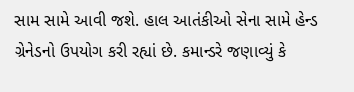સામ સામે આવી જશે. હાલ આતંકીઓ સેના સામે હેન્ડ ગ્રેનેડનો ઉપયોગ કરી રહ્યાં છે. કમાન્ડરે જણાવ્યું કે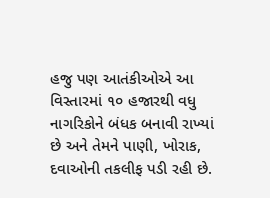હજુ પણ આતંકીઓએ આ વિસ્તારમાં ૧૦ હજારથી વધુ નાગરિકોને બંધક બનાવી રાખ્યાં છે અને તેમને પાણી, ખોરાક, દવાઓની તકલીફ પડી રહી છે.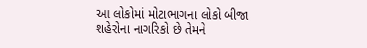આ લોકોમાં મોટાભાગના લોકો બીજા શહેરોના નાગરિકો છે તેમને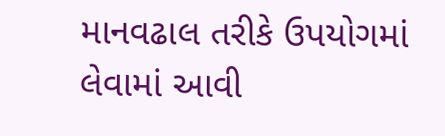માનવઢાલ તરીકે ઉપયોગમાં લેવામાં આવી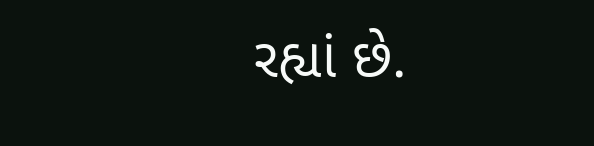રહ્યાં છે.